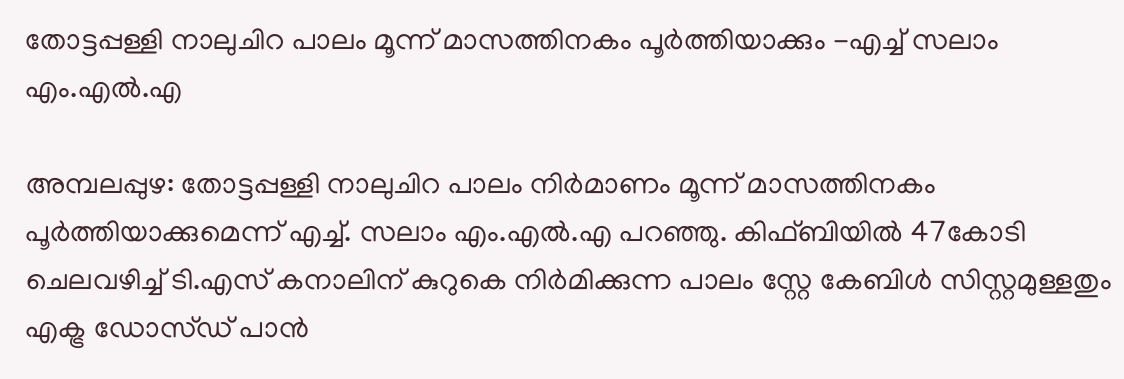തോട്ടപ്പള്ളി നാലുചിറ പാലം മൂന്ന് മാസത്തിനകം പൂർത്തിയാക്കും -എച്ച് സലാം എം.എല്‍.എ

അമ്പലപ്പുഴ: തോട്ടപ്പള്ളി നാലുചിറ പാലം നിർമാണം മൂന്ന് മാസത്തിനകം പൂർത്തിയാക്കുമെന്ന് എച്ച്. സലാം എം.എൽ.എ പറഞ്ഞു. കിഫ്ബിയിൽ 47കോടി ചെലവഴിച്ച് ടി.എസ് കനാലിന് കുറുകെ നിർമിക്കുന്ന പാലം സ്റ്റേ കേബിൾ സിസ്റ്റമുള്ളതും എക്ട്ര ഡോസ്ഡ് പാൻ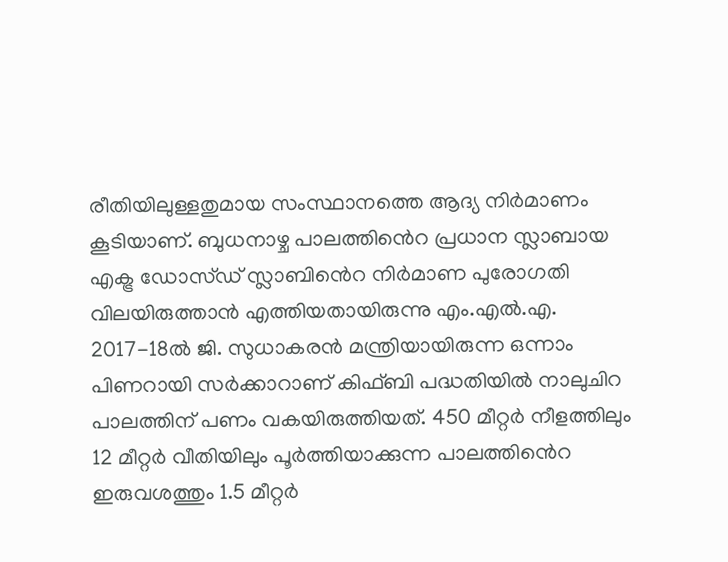രീതിയിലുള്ളതുമായ സംസ്ഥാനത്തെ ആദ്യ നിർമാണം കൂടിയാണ്. ബുധനാഴ്ച പാലത്തി‍ൻെറ പ്രധാന സ്ലാബായ എക്ട്ര ഡോസ്ഡ് സ്ലാബി‍ൻെറ നിർമാണ പുരോഗതി വിലയിരുത്താൻ എത്തിയതായിരുന്നു എം.എൽ.എ. 2017-18ൽ ജി. സുധാകരൻ മന്ത്രിയായിരുന്ന ഒന്നാം പിണറായി സർക്കാറാണ് കിഫ്ബി പദ്ധതിയിൽ നാലുചിറ പാലത്തിന് പണം വകയിരുത്തിയത്. 450 മീറ്റർ നീളത്തിലും 12 മീറ്റർ വീതിയിലും പൂർത്തിയാക്കുന്ന പാലത്തി‍ൻെറ ഇരുവശത്തും 1.5 മീറ്റർ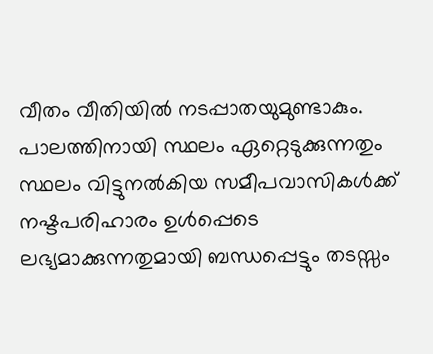വീതം വീതിയിൽ നടപ്പാതയുമുണ്ടാകും. പാലത്തിനായി സ്ഥലം ഏറ്റെടുക്കുന്നതും സ്ഥലം വിട്ടുനൽകിയ സമീപവാസികൾക്ക് നഷ്ടപരിഹാരം ഉൾപ്പെടെ ലഭ്യമാക്കുന്നതുമായി ബന്ധപ്പെട്ടും തടസ്സം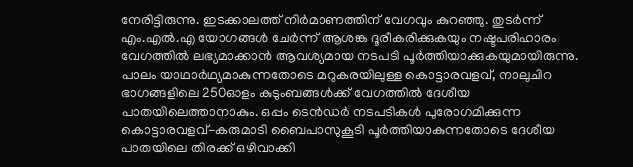നേരിട്ടിരുന്നു. ഇടക്കാലത്ത് നിർമാണത്തിന് വേഗവും കുറഞ്ഞു. തുടർന്ന് എം.എൽ.എ യോഗങ്ങൾ ചേർന്ന് ആശങ്ക ദൂരീകരിക്കുകയും നഷ്ടപരിഹാരം വേഗത്തിൽ ലഭ്യമാക്കാൻ ആവശ്യമായ നടപടി പൂർത്തിയാക്കുകയുമായിരുന്നു. പാലം യാഥാർഥ്യമാകുന്നതോടെ മറുകരയിലുള്ള കൊട്ടാരവളവ്, നാലുചിറ ഭാഗങ്ങളിലെ 250ഓളം കുടുംബങ്ങൾക്ക് വേഗത്തിൽ ദേശീയ പാതയിലെത്താനാകും. ഒപ്പം ടെൻഡർ നടപടികൾ പുരോഗമിക്കുന്ന കൊട്ടാരവളവ്-കരുമാടി ബൈപാസുകൂടി പൂർത്തിയാകുന്നതോടെ ദേശീയ പാതയിലെ തിരക്ക് ഒഴിവാക്കി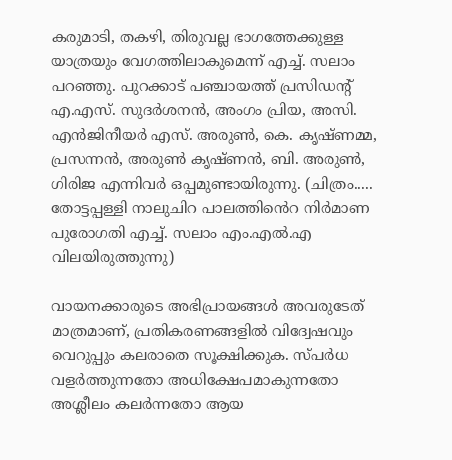കരുമാടി, തകഴി, തിരുവല്ല ഭാഗത്തേക്കുള്ള യാത്രയും വേഗത്തിലാകുമെന്ന് എച്ച്. സലാം പറഞ്ഞു. പുറക്കാട് പഞ്ചായത്ത് പ്രസിഡന്‍റ് എ.എസ്. സുദർശനൻ, അംഗം പ്രിയ, അസി. എൻജിനീയർ എസ്. അരുൺ, കെ. കൃഷ്ണമ്മ, പ്രസന്നൻ, അരുൺ കൃഷ്ണൻ, ബി. അരുൺ, ഗിരിജ എന്നിവർ ഒപ്പമുണ്ടായിരുന്നു. (ചിത്രം..... തോട്ടപ്പള്ളി നാലുചിറ പാലത്തി‍ൻെറ നിർമാണ പുരോഗതി എച്ച്. സലാം എം.എല്‍.എ വിലയിരുത്തുന്നു)

വായനക്കാരുടെ അഭിപ്രായങ്ങള്‍ അവരുടേത് മാത്രമാണ്, പ്രതികരണങ്ങളിൽ വിദ്വേഷവും വെറുപ്പും കലരാതെ സൂക്ഷിക്കുക. സ്പർധ വളർത്തുന്നതോ അധിക്ഷേപമാകുന്നതോ അശ്ലീലം കലർന്നതോ ആയ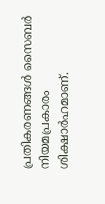പ്രതികരണങ്ങൾ സൈബർ നിയമപ്രകാരം ശിക്ഷാർഹമാണ്.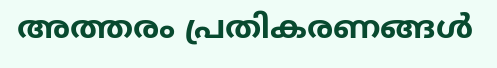അത്തരം പ്രതികരണങ്ങൾ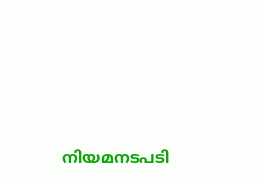നിയമനടപടി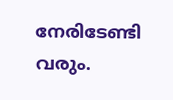നേരിടേണ്ടി വരും.